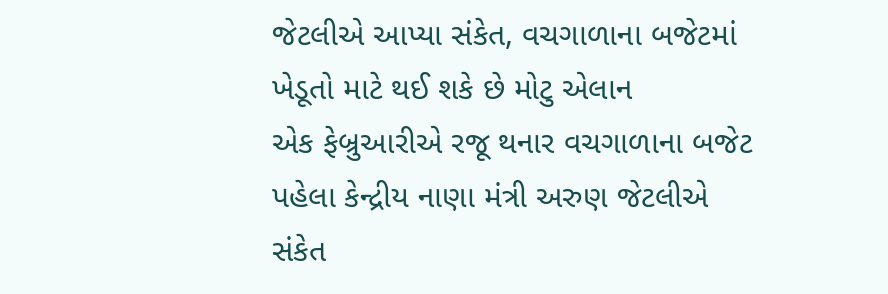જેટલીએ આપ્યા સંકેત, વચગાળાના બજેટમાં ખેડૂતો માટે થઈ શકે છે મોટુ એલાન
એક ફેબ્રુઆરીએ રજૂ થનાર વચગાળાના બજેટ પહેલા કેન્દ્રીય નાણા મંત્રી અરુણ જેટલીએ સંકેત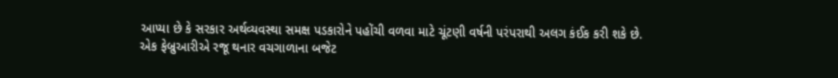આપ્યા છે કે સરકાર અર્થવ્યવસ્થા સમક્ષ પડકારોને પહોંચી વળવા માટે ચૂંટણી વર્ષની પરંપરાથી અલગ કંઈક કરી શકે છે.
એક ફેબ્રુઆરીએ રજૂ થનાર વચગાળાના બજેટ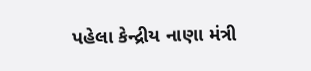પહેલા કેન્દ્રીય નાણા મંત્રી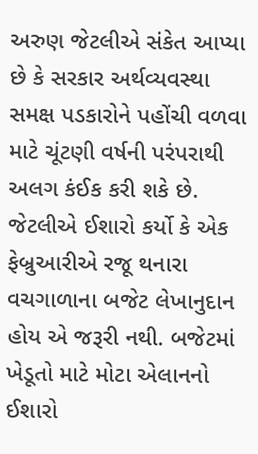અરુણ જેટલીએ સંકેત આપ્યા છે કે સરકાર અર્થવ્યવસ્થા સમક્ષ પડકારોને પહોંચી વળવા માટે ચૂંટણી વર્ષની પરંપરાથી અલગ કંઈક કરી શકે છે. જેટલીએ ઈશારો કર્યો કે એક ફેબ્રુઆરીએ રજૂ થનારા વચગાળાના બજેટ લેખાનુદાન હોય એ જરૂરી નથી. બજેટમાં ખેડૂતો માટે મોટા એલાનનો ઈશારો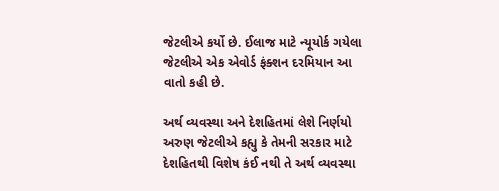જેટલીએ કર્યો છે. ઈલાજ માટે ન્યૂયોર્ક ગયેલા જેટલીએ એક એવોર્ડ ફંક્શન દરમિયાન આ વાતો કહી છે.

અર્થ વ્યવસ્થા અને દેશહિતમાં લેશે નિર્ણયો
અરુણ જેટલીએ કહ્યુ કે તેમની સરકાર માટે દેશહિતથી વિશેષ કંઈ નથી તે અર્થ વ્યવસ્થા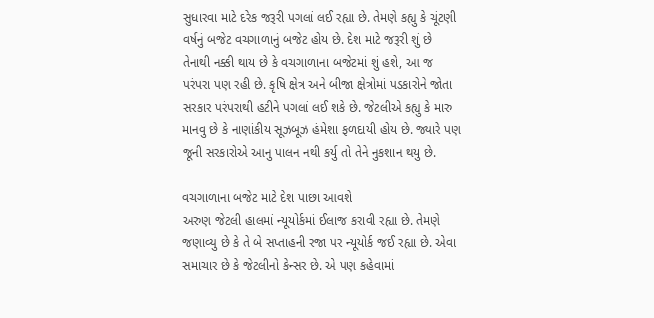સુધારવા માટે દરેક જરૂરી પગલાં લઈ રહ્યા છે. તેમણે કહ્યુ કે ચૂંટણી વર્ષનું બજેટ વચગાળાનું બજેટ હોય છે. દેશ માટે જરૂરી શું છે તેનાથી નક્કી થાય છે કે વચગાળાના બજેટમાં શું હશે, આ જ પરંપરા પણ રહી છે. કૃષિ ક્ષેત્ર અને બીજા ક્ષેત્રોમાં પડકારોને જોતા સરકાર પરંપરાથી હટીને પગલાં લઈ શકે છે. જેટલીએ કહ્યુ કે મારુ માનવુ છે કે નાણાંકીય સૂઝબૂઝ હંમેશા ફળદાયી હોય છે. જ્યારે પણ જૂની સરકારોએ આનુ પાલન નથી કર્યુ તો તેને નુકશાન થયુ છે.

વચગાળાના બજેટ માટે દેશ પાછા આવશે
અરુણ જેટલી હાલમાં ન્યૂયોર્કમાં ઈલાજ કરાવી રહ્યા છે. તેમણે જણાવ્યુ છે કે તે બે સપ્તાહની રજા પર ન્યૂયોર્ક જઈ રહ્યા છે. એવા સમાચાર છે કે જેટલીનો કેન્સર છે. એ પણ કહેવામાં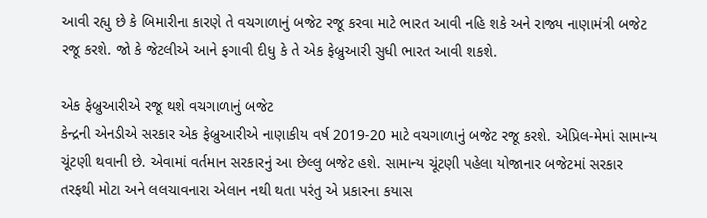આવી રહ્યુ છે કે બિમારીના કારણે તે વચગાળાનું બજેટ રજૂ કરવા માટે ભારત આવી નહિ શકે અને રાજ્ય નાણામંત્રી બજેટ રજૂ કરશે. જો કે જેટલીએ આને ફગાવી દીધુ કે તે એક ફેબ્રુઆરી સુધી ભારત આવી શકશે.

એક ફેબ્રુઆરીએ રજૂ થશે વચગાળાનું બજેટ
કેન્દ્રની એનડીએ સરકાર એક ફેબ્રુઆરીએ નાણાકીય વર્ષ 2019-20 માટે વચગાળાનું બજેટ રજૂ કરશે. એપ્રિલ-મેમાં સામાન્ય ચૂંટણી થવાની છે. એવામાં વર્તમાન સરકારનું આ છેલ્લુ બજેટ હશે. સામાન્ય ચૂંટણી પહેલા યોજાનાર બજેટમાં સરકાર તરફથી મોટા અને લલચાવનારા એલાન નથી થતા પરંતુ એ પ્રકારના કયાસ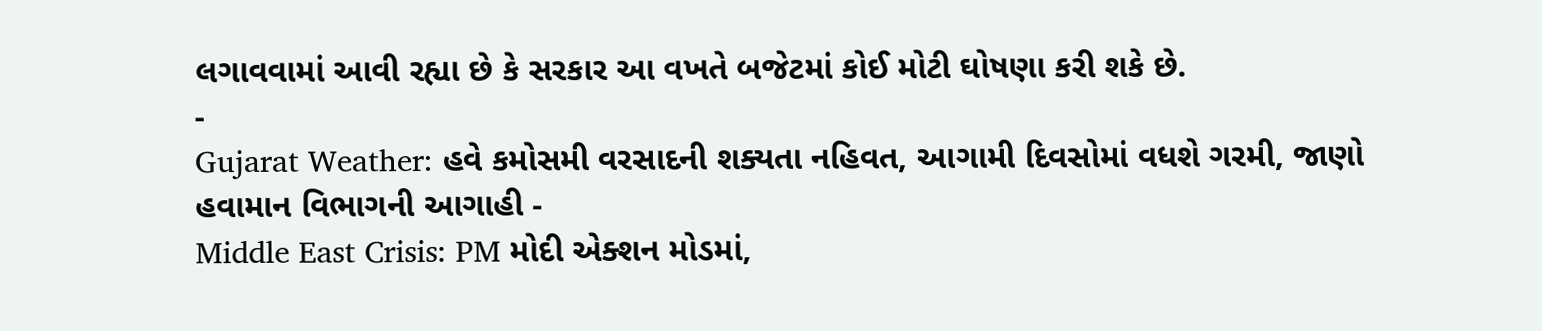લગાવવામાં આવી રહ્યા છે કે સરકાર આ વખતે બજેટમાં કોઈ મોટી ઘોષણા કરી શકે છે.
-
Gujarat Weather: હવે કમોસમી વરસાદની શક્યતા નહિવત, આગામી દિવસોમાં વધશે ગરમી, જાણો હવામાન વિભાગની આગાહી -
Middle East Crisis: PM મોદી એક્શન મોડમાં,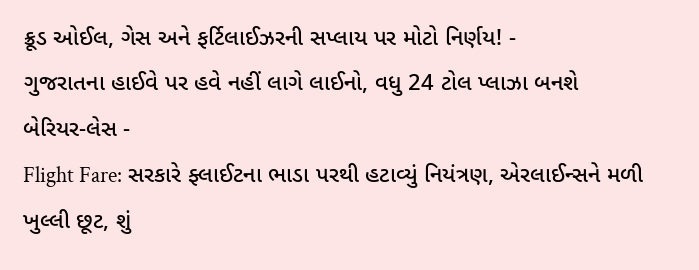ક્રૂડ ઓઈલ, ગેસ અને ફર્ટિલાઈઝરની સપ્લાય પર મોટો નિર્ણય! -
ગુજરાતના હાઈવે પર હવે નહીં લાગે લાઈનો, વધુ 24 ટોલ પ્લાઝા બનશે બેરિયર-લેસ -
Flight Fare: સરકારે ફ્લાઈટના ભાડા પરથી હટાવ્યું નિયંત્રણ, એરલાઈન્સને મળી ખુલ્લી છૂટ, શું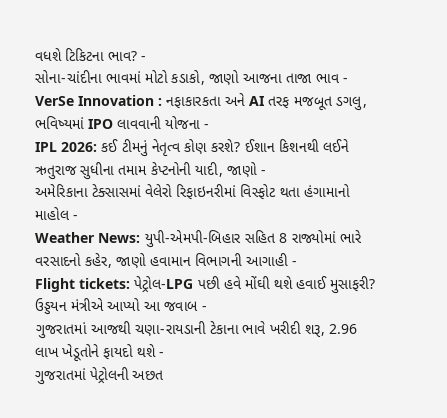વધશે ટિકિટના ભાવ? -
સોના-ચાંદીના ભાવમાં મોટો કડાકો, જાણો આજના તાજા ભાવ -
VerSe Innovation : નફાકારકતા અને AI તરફ મજબૂત ડગલુ, ભવિષ્યમાં IPO લાવવાની યોજના -
IPL 2026: કઈ ટીમનું નેતૃત્વ કોણ કરશે? ઈશાન કિશનથી લઈને ઋતુરાજ સુધીના તમામ કેપ્ટનોની યાદી, જાણો -
અમેરિકાના ટેક્સાસમાં વેલેરો રિફાઇનરીમાં વિસ્ફોટ થતા હંગામાનો માહોલ -
Weather News: યુપી-એમપી-બિહાર સહિત 8 રાજ્યોમાં ભારે વરસાદનો કહેર, જાણો હવામાન વિભાગની આગાહી -
Flight tickets: પેટ્રોલ-LPG પછી હવે મોંઘી થશે હવાઈ મુસાફરી? ઉડ્ડયન મંત્રીએ આપ્યો આ જવાબ -
ગુજરાતમાં આજથી ચણા-રાયડાની ટેકાના ભાવે ખરીદી શરૂ, 2.96 લાખ ખેડૂતોને ફાયદો થશે -
ગુજરાતમાં પેટ્રોલની અછત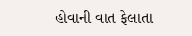હોવાની વાત ફેલાતા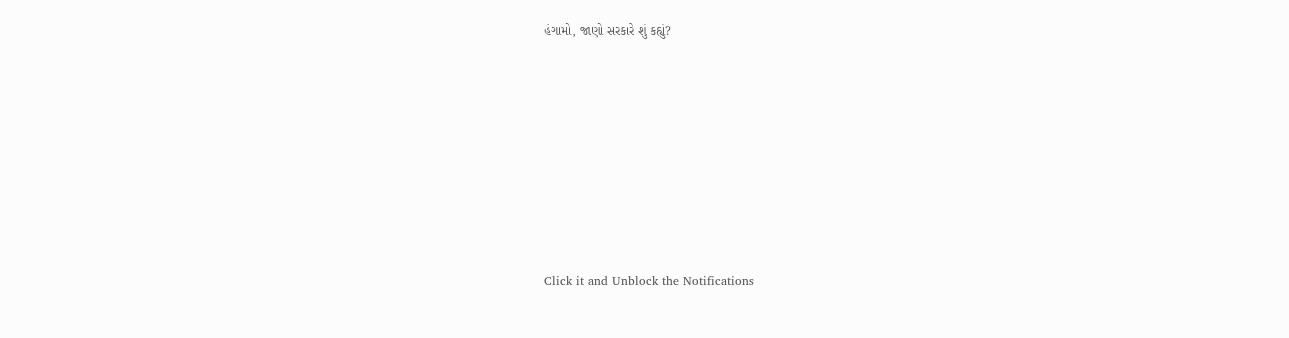હંગામો, જાણો સરકારે શું કહ્યું?










Click it and Unblock the Notifications